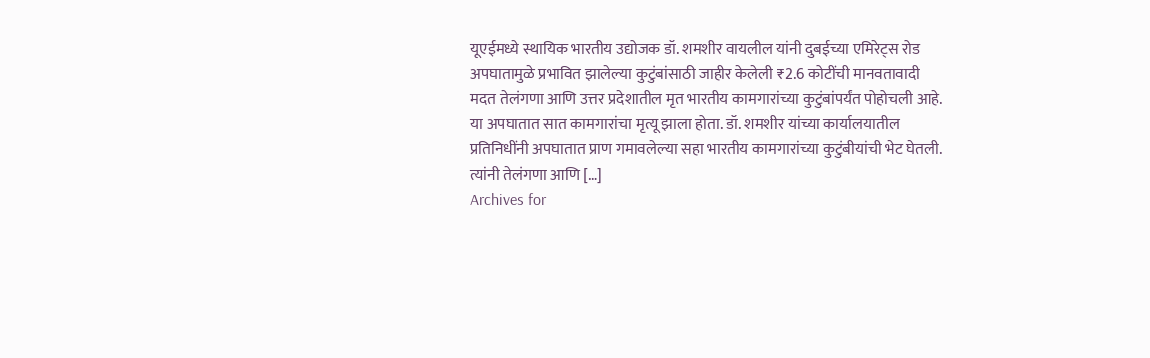यूएईमध्ये स्थायिक भारतीय उद्योजक डॉ. शमशीर वायलील यांनी दुबईच्या एमिरेट्स रोड अपघातामुळे प्रभावित झालेल्या कुटुंबांसाठी जाहीर केलेली ₹2.6 कोटींची मानवतावादी मदत तेलंगणा आणि उत्तर प्रदेशातील मृत भारतीय कामगारांच्या कुटुंबांपर्यंत पोहोचली आहे. या अपघातात सात कामगारांचा मृत्यू झाला होता. डॉ. शमशीर यांच्या कार्यालयातील प्रतिनिधींनी अपघातात प्राण गमावलेल्या सहा भारतीय कामगारांच्या कुटुंबीयांची भेट घेतली. त्यांनी तेलंगणा आणि […]
Archives for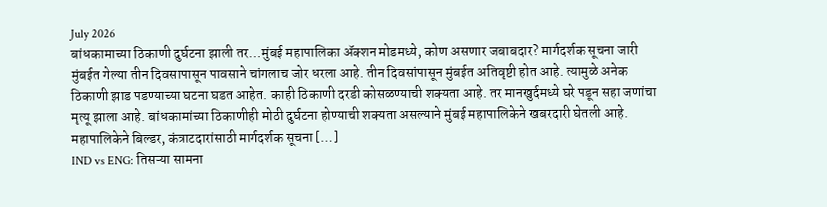July 2026
बांधकामाच्या ठिकाणी दुर्घटना झाली तर…मुंबई महापालिका ॲक्शन मोडमध्ये, कोण असणार जबाबदार? मार्गदर्शक सूचना जारी
मुंबईत गेल्या तीन दिवसापासून पावसाने चांगलाच जोर धरला आहे. तीन दिवसांपासून मुंबईत अतिवृष्टी होत आहे. त्यामुळे अनेक ठिकाणी झाड पडण्याच्या घटना घडत आहेत. काही ठिकाणी दरडी कोसळण्याची शक्यता आहे. तर मानखुर्दमध्ये घरे पडून सहा जणांचा मृत्यू झाला आहे. बांधकामांच्या ठिकाणीही मोठी दुर्घटना होण्याची शक्यता असल्याने मुंबई महापालिकेने खबरदारी घेतली आहे. महापालिकेने बिल्डर, कंत्राटदारांसाठी मार्गदर्शक सूचना […]
IND vs ENG: तिसऱ्या सामना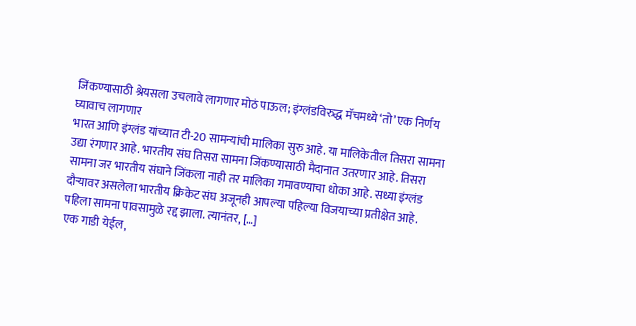जिंकण्यासाठी श्रेयसला उचलावे लागणार मोठं पाऊल; इंग्लंडविरुद्ध मॅचमध्ये ‘तो’ एक निर्णय घ्यावाच लागणार
भारत आणि इंग्लंड यांच्यात टी-20 सामन्यांची मालिका सुरु आहे. या मालिकेतील तिसरा सामना उद्या रंगणार आहे. भारतीय संघ तिसरा सामना जिंकण्यासाठी मैदानात उतरणार आहे. तिसरा सामना जर भारतीय संघाने जिंकला नाही तर मालिका गमावण्याचा धोका आहे. सध्या इंग्लंड दौऱ्यावर असलेला भारतीय क्रिकेट संघ अजूनही आपल्या पहिल्या विजयाच्या प्रतीक्षेत आहे. पहिला सामना पावसामुळे रद्द झाला. त्यानंतर, […]
एक गाडी येईल,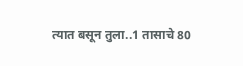त्यात बसून तुला..1 तासाचे 80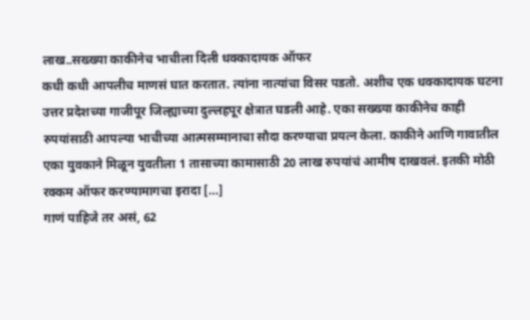लाख..सख्ख्या काकीनेच भाचीला दिली धक्कादायक ऑफर
कधी कधी आपलीच माणसं घात करतात. त्यांना नात्यांचा विसर पडतो. अशीच एक धक्कादायक घटना उत्तर प्रदेशच्या गाजीपूर जिल्ह्याच्या दुल्लहपूर क्षेत्रात घडली आहे. एका सख्ख्या काकीनेच काही रुपयांसाठी आपल्या भाचीच्या आत्मसम्मानाचा सौदा करण्याचा प्रयत्न केला. काकीने आणि गावातील एका युवकाने मिळून युवतीला 1 तासाच्या कामासाठी 20 लाख रुपयांचं आमीष दाखवलं. इतकी मोठी रक्कम ऑफर करण्यामागचा इरादा […]
गाणं पाहिजे तर असं, 62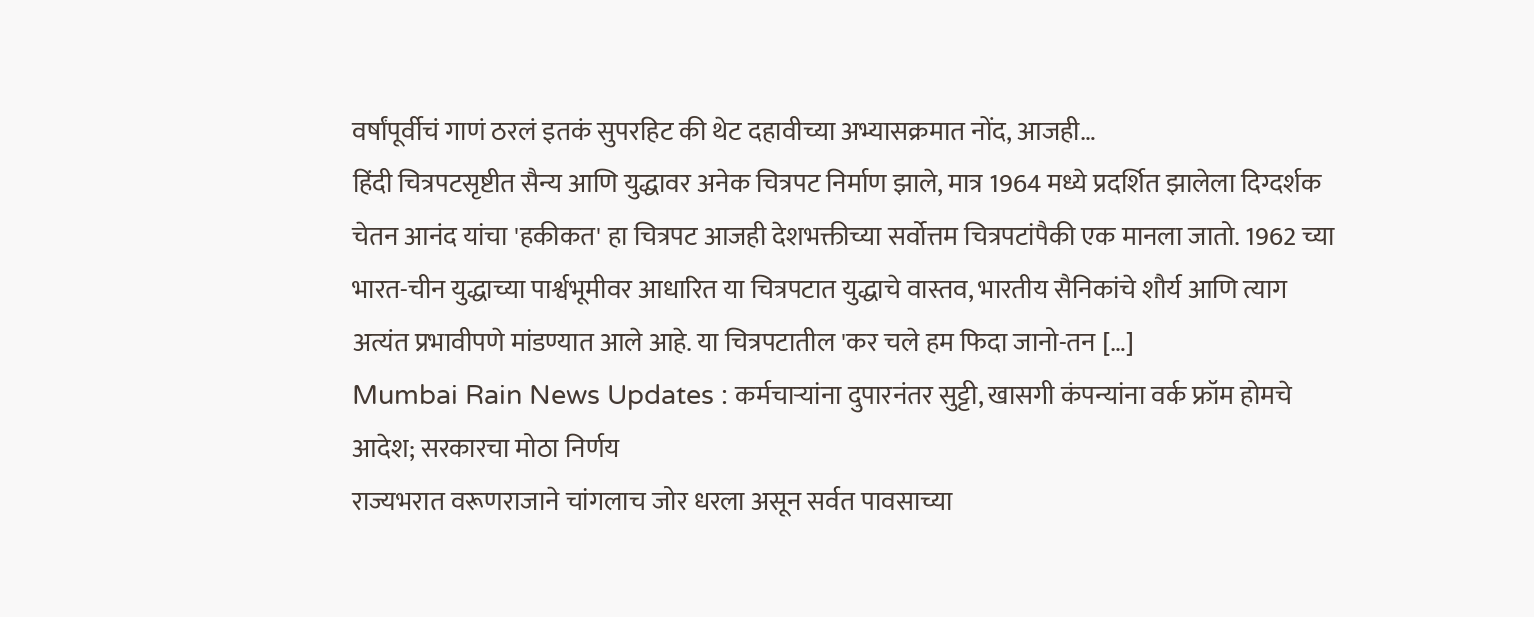वर्षांपूर्वीचं गाणं ठरलं इतकं सुपरहिट की थेट दहावीच्या अभ्यासक्रमात नोंद, आजही…
हिंदी चित्रपटसृष्टीत सैन्य आणि युद्धावर अनेक चित्रपट निर्माण झाले, मात्र 1964 मध्ये प्रदर्शित झालेला दिग्दर्शक चेतन आनंद यांचा 'हकीकत' हा चित्रपट आजही देशभक्तीच्या सर्वोत्तम चित्रपटांपैकी एक मानला जातो. 1962 च्या भारत-चीन युद्धाच्या पार्श्वभूमीवर आधारित या चित्रपटात युद्धाचे वास्तव, भारतीय सैनिकांचे शौर्य आणि त्याग अत्यंत प्रभावीपणे मांडण्यात आले आहे. या चित्रपटातील 'कर चले हम फिदा जानो-तन […]
Mumbai Rain News Updates : कर्मचाऱ्यांना दुपारनंतर सुट्टी, खासगी कंपन्यांना वर्क फ्रॉम होमचे आदेश; सरकारचा मोठा निर्णय
राज्यभरात वरूणराजाने चांगलाच जोर धरला असून सर्वत पावसाच्या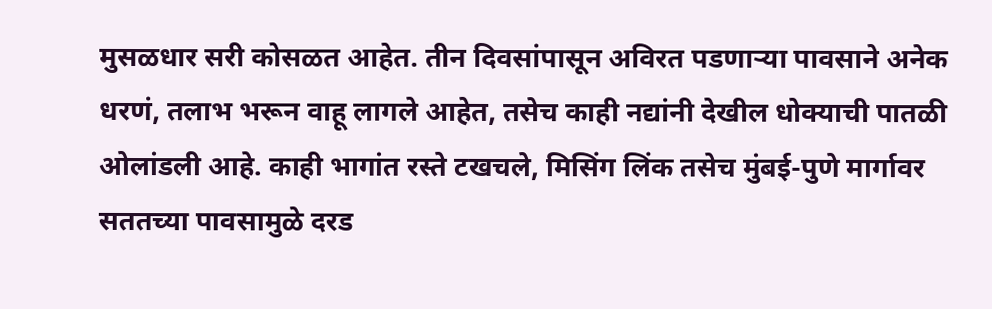मुसळधार सरी कोसळत आहेत. तीन दिवसांपासून अविरत पडणाऱ्या पावसाने अनेक धरणं, तलाभ भरून वाहू लागले आहेत, तसेच काही नद्यांनी देखील धोक्याची पातळी ओलांडली आहे. काही भागांत रस्ते टखचले, मिसिंग लिंक तसेच मुंबई-पुणे मार्गावर सततच्या पावसामुळे दरड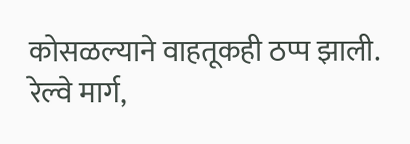कोसळल्याने वाहतूकही ठप्प झाली. रेल्वे मार्ग,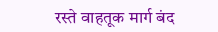रस्ते वाहतूक मार्ग बंद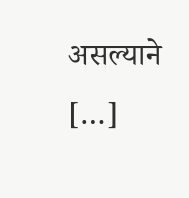असल्याने […]